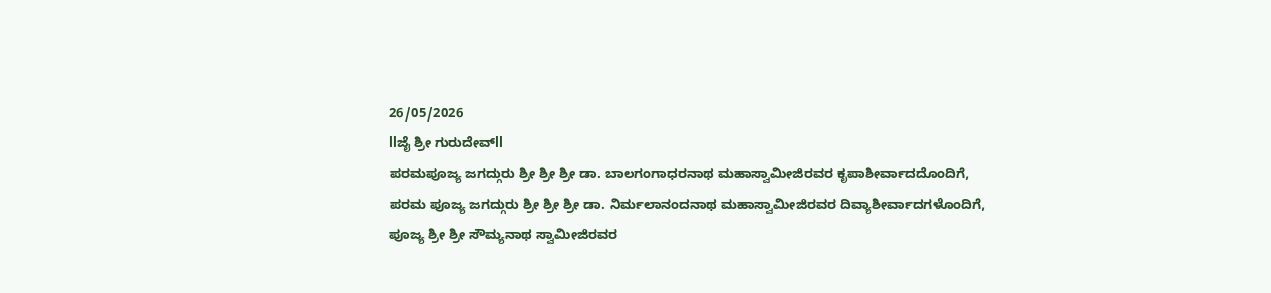26/05/2026
llಜೈ ಶ್ರೀ ಗುರುದೇವ್ll
ಪರಮಪೂಜ್ಯ ಜಗದ್ಗುರು ಶ್ರೀ ಶ್ರೀ ಶ್ರೀ ಡಾ. ಬಾಲಗಂಗಾಧರನಾಥ ಮಹಾಸ್ವಾಮೀಜಿರವರ ಕೃಪಾಶೀರ್ವಾದದೊಂದಿಗೆ,
ಪರಮ ಪೂಜ್ಯ ಜಗದ್ಗುರು ಶ್ರೀ ಶ್ರೀ ಶ್ರೀ ಡಾ. ನಿರ್ಮಲಾನಂದನಾಥ ಮಹಾಸ್ವಾಮೀಜಿರವರ ದಿವ್ಯಾಶೀರ್ವಾದಗಳೊಂದಿಗೆ,
ಪೂಜ್ಯ ಶ್ರೀ ಶ್ರೀ ಸೌಮ್ಯನಾಥ ಸ್ವಾಮೀಜಿರವರ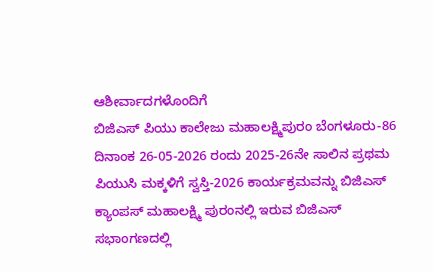ಆಶೀರ್ವಾದಗಳೊಂದಿಗೆ
ಬಿಜಿಎಸ್ ಪಿಯು ಕಾಲೇಜು ಮಹಾಲಕ್ಷ್ಮಿಪುರಂ ಬೆಂಗಳೂರು-86
ದಿನಾಂಕ 26-05-2026 ರಂದು 2025-26ನೇ ಸಾಲಿನ ಪ್ರಥಮ ಪಿಯುಸಿ ಮಕ್ಕಳಿಗೆ ಸ್ವಸ್ತಿ-2026 ಕಾರ್ಯಕ್ರಮವನ್ನು ಬಿಜಿಎಸ್ ಕ್ಯಾಂಪಸ್ ಮಹಾಲಕ್ಷ್ಮಿ ಪುರಂನಲ್ಲಿ ಇರುವ ಬಿಜಿಎಸ್ ಸಭಾಂಗಣದಲ್ಲಿ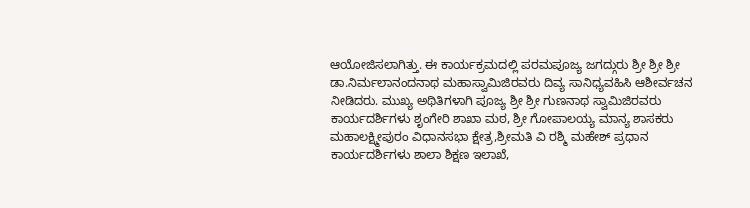ಆಯೋಜಿಸಲಾಗಿತ್ತು. ಈ ಕಾರ್ಯಕ್ರಮದಲ್ಲಿ ಪರಮಪೂಜ್ಯ ಜಗದ್ಗುರು ಶ್ರೀ ಶ್ರೀ ಶ್ರೀ ಡಾ.ನಿರ್ಮಲಾನಂದನಾಥ ಮಹಾಸ್ವಾಮಿಜಿರವರು ದಿವ್ಯ ಸಾನಿಧ್ಯವಹಿಸಿ ಆಶೀರ್ವಚನ ನೀಡಿದರು. ಮುಖ್ಯ ಅಥಿತಿಗಳಾಗಿ ಪೂಜ್ಯ ಶ್ರೀ ಶ್ರೀ ಗುಣನಾಥ ಸ್ವಾಮಿಜಿರವರು ಕಾರ್ಯದರ್ಶಿಗಳು ಶೃಂಗೇರಿ ಶಾಖಾ ಮಠ, ಶ್ರೀ ಗೋಪಾಲಯ್ಯ ಮಾನ್ಯ ಶಾಸಕರು ಮಹಾಲಕ್ಷ್ಮೀಪುರಂ ವಿಧಾನಸಭಾ ಕ್ಷೇತ್ರ,ಶ್ರೀಮತಿ ವಿ ರಶ್ಮಿ ಮಹೇಶ್ ಪ್ರಧಾನ ಕಾರ್ಯದರ್ಶಿಗಳು ಶಾಲಾ ಶಿಕ್ಷಣ ಇಲಾಖೆ,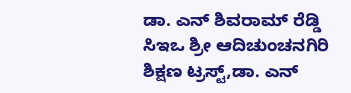ಡಾ. ಎನ್ ಶಿವರಾಮ್ ರೆಡ್ಡಿ ಸಿಇಒ ಶ್ರೀ ಆದಿಚುಂಚನಗಿರಿ ಶಿಕ್ಷಣ ಟ್ರಸ್ಟ್,ಡಾ. ಎನ್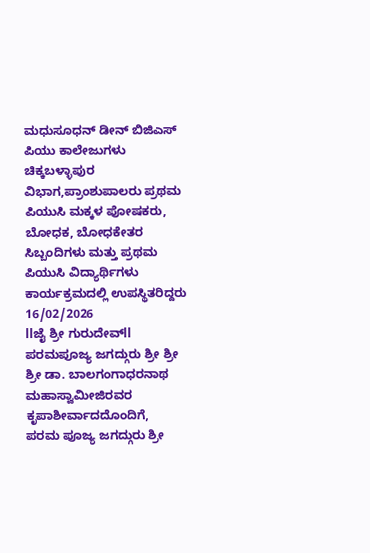ಮಧುಸೂಧನ್ ಡೀನ್ ಬಿಜಿಎಸ್ ಪಿಯು ಕಾಲೇಜುಗಳು ಚಿಕ್ಕಬಳ್ಳಾಪುರ ವಿಭಾಗ,ಪ್ರಾಂಶುಪಾಲರು ಪ್ರಥಮ ಪಿಯುಸಿ ಮಕ್ಕಳ ಪೋಷಕರು, ಬೋಧಕ, ಬೋಧಕೇತರ ಸಿಬ್ಬಂದಿಗಳು ಮತ್ತು ಪ್ರಥಮ ಪಿಯುಸಿ ವಿದ್ಯಾರ್ಥಿಗಳು ಕಾರ್ಯಕ್ರಮದಲ್ಲಿ ಉಪಸ್ಥಿತರಿದ್ದರು
16/02/2026
llಜೈ ಶ್ರೀ ಗುರುದೇವ್ll
ಪರಮಪೂಜ್ಯ ಜಗದ್ಗುರು ಶ್ರೀ ಶ್ರೀ ಶ್ರೀ ಡಾ. ಬಾಲಗಂಗಾಧರನಾಥ ಮಹಾಸ್ವಾಮೀಜಿರವರ ಕೃಪಾಶೀರ್ವಾದದೊಂದಿಗೆ,
ಪರಮ ಪೂಜ್ಯ ಜಗದ್ಗುರು ಶ್ರೀ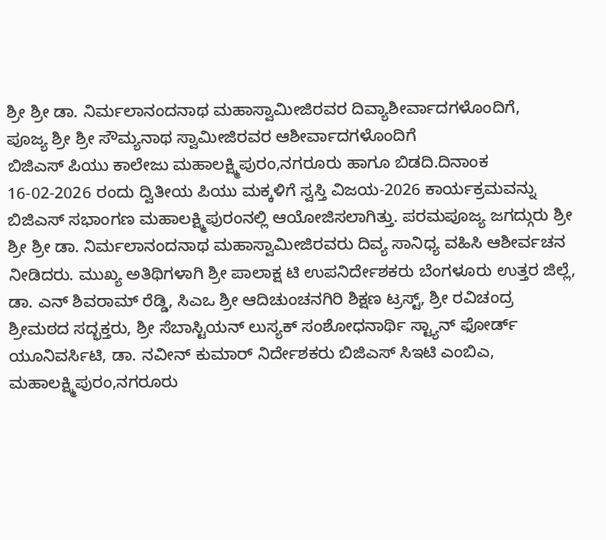ಶ್ರೀ ಶ್ರೀ ಡಾ. ನಿರ್ಮಲಾನಂದನಾಥ ಮಹಾಸ್ವಾಮೀಜಿರವರ ದಿವ್ಯಾಶೀರ್ವಾದಗಳೊಂದಿಗೆ,
ಪೂಜ್ಯ ಶ್ರೀ ಶ್ರೀ ಸೌಮ್ಯನಾಥ ಸ್ವಾಮೀಜಿರವರ ಆಶೀರ್ವಾದಗಳೊಂದಿಗೆ
ಬಿಜಿಎಸ್ ಪಿಯು ಕಾಲೇಜು ಮಹಾಲಕ್ಷ್ಮಿಪುರಂ,ನಗರೂರು ಹಾಗೂ ಬಿಡದಿ.ದಿನಾಂಕ 16-02-2026 ರಂದು ದ್ವಿತೀಯ ಪಿಯು ಮಕ್ಕಳಿಗೆ ಸ್ವಸ್ತಿ ವಿಜಯ-2026 ಕಾರ್ಯಕ್ರಮವನ್ನು ಬಿಜಿಎಸ್ ಸಭಾಂಗಣ ಮಹಾಲಕ್ಷ್ಮಿಪುರಂನಲ್ಲಿ ಆಯೋಜಿಸಲಾಗಿತ್ತು. ಪರಮಪೂಜ್ಯ ಜಗದ್ಗುರು ಶ್ರೀ ಶ್ರೀ ಶ್ರೀ ಡಾ. ನಿರ್ಮಲಾನಂದನಾಥ ಮಹಾಸ್ವಾಮೀಜಿರವರು ದಿವ್ಯ ಸಾನಿಧ್ಯ ವಹಿಸಿ ಆಶೀರ್ವಚನ ನೀಡಿದರು. ಮುಖ್ಯ ಅತಿಥಿಗಳಾಗಿ ಶ್ರೀ ಪಾಲಾಕ್ಷ ಟಿ ಉಪನಿರ್ದೇಶಕರು ಬೆಂಗಳೂರು ಉತ್ತರ ಜಿಲ್ಲೆ, ಡಾ. ಎನ್ ಶಿವರಾಮ್ ರೆಡ್ಡಿ, ಸಿಎಒ ಶ್ರೀ ಆದಿಚುಂಚನಗಿರಿ ಶಿಕ್ಷಣ ಟ್ರಸ್ಟ್, ಶ್ರೀ ರವಿಚಂದ್ರ ಶ್ರೀಮಠದ ಸದ್ಭಕ್ತರು, ಶ್ರೀ ಸೆಬಾಸ್ಟಿಯನ್ ಲುಸ್ಯಕ್ ಸಂಶೋಧನಾರ್ಥಿ ಸ್ಟ್ಯಾನ್ ಫೋರ್ಡ್ ಯೂನಿವರ್ಸಿಟಿ, ಡಾ. ನವೀನ್ ಕುಮಾರ್ ನಿರ್ದೇಶಕರು ಬಿಜಿಎಸ್ ಸಿಇಟಿ ಎಂಬಿಎ, ಮಹಾಲಕ್ಷ್ಮಿಪುರಂ,ನಗರೂರು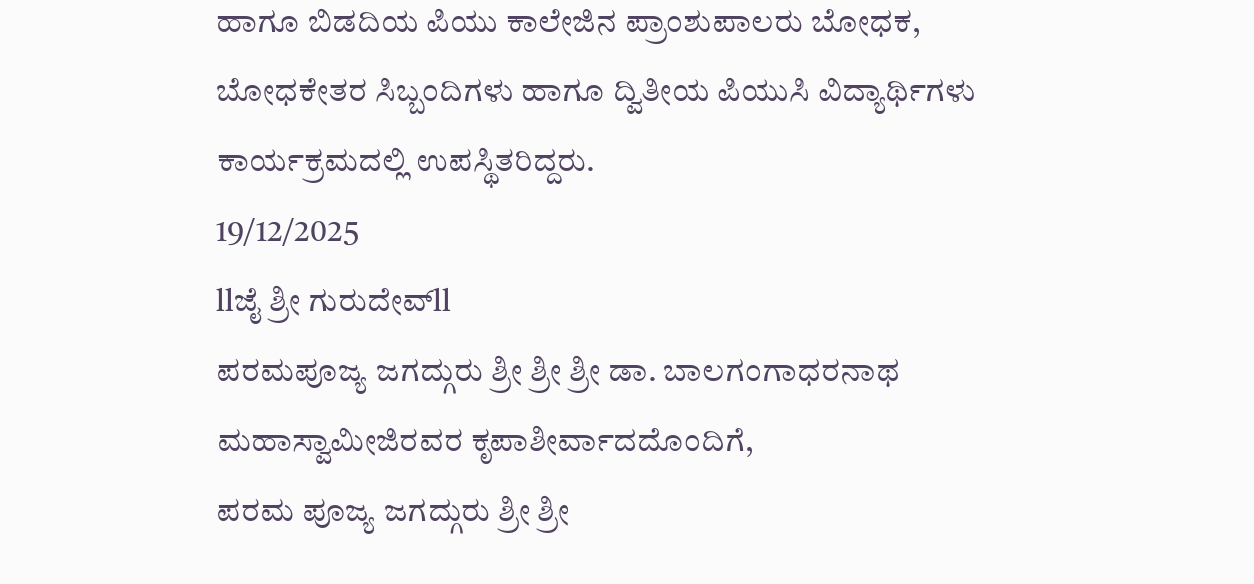ಹಾಗೂ ಬಿಡದಿಯ ಪಿಯು ಕಾಲೇಜಿನ ಪ್ರಾಂಶುಪಾಲರು ಬೋಧಕ, ಬೋಧಕೇತರ ಸಿಬ್ಬಂದಿಗಳು ಹಾಗೂ ದ್ವಿತೀಯ ಪಿಯುಸಿ ವಿದ್ಯಾರ್ಥಿಗಳು ಕಾರ್ಯಕ್ರಮದಲ್ಲಿ ಉಪಸ್ಥಿತರಿದ್ದರು.
19/12/2025
llಜೈ ಶ್ರೀ ಗುರುದೇವ್ll
ಪರಮಪೂಜ್ಯ ಜಗದ್ಗುರು ಶ್ರೀ ಶ್ರೀ ಶ್ರೀ ಡಾ. ಬಾಲಗಂಗಾಧರನಾಥ ಮಹಾಸ್ವಾಮೀಜಿರವರ ಕೃಪಾಶೀರ್ವಾದದೊಂದಿಗೆ,
ಪರಮ ಪೂಜ್ಯ ಜಗದ್ಗುರು ಶ್ರೀ ಶ್ರೀ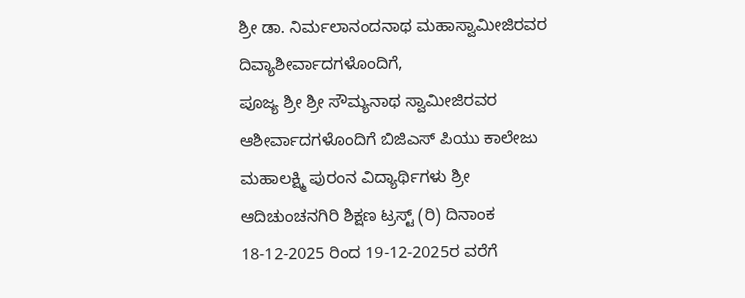ಶ್ರೀ ಡಾ. ನಿರ್ಮಲಾನಂದನಾಥ ಮಹಾಸ್ವಾಮೀಜಿರವರ ದಿವ್ಯಾಶೀರ್ವಾದಗಳೊಂದಿಗೆ,
ಪೂಜ್ಯ ಶ್ರೀ ಶ್ರೀ ಸೌಮ್ಯನಾಥ ಸ್ವಾಮೀಜಿರವರ ಆಶೀರ್ವಾದಗಳೊಂದಿಗೆ ಬಿಜಿಎಸ್ ಪಿಯು ಕಾಲೇಜು ಮಹಾಲಕ್ಷ್ಮಿ ಪುರಂನ ವಿದ್ಯಾರ್ಥಿಗಳು ಶ್ರೀ ಆದಿಚುಂಚನಗಿರಿ ಶಿಕ್ಷಣ ಟ್ರಸ್ಟ್ (ರಿ) ದಿನಾಂಕ 18-12-2025 ರಿಂದ 19-12-2025ರ ವರೆಗೆ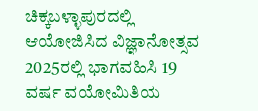ಚಿಕ್ಕಬಳ್ಳಾಪುರದಲ್ಲಿ ಆಯೋಜಿಸಿದ ವಿಜ್ಞಾನೋತ್ಸವ 2025ರಲ್ಲಿ ಭಾಗವಹಿಸಿ 19 ವರ್ಷ ವಯೋಮಿತಿಯ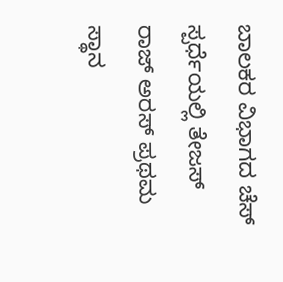ಬಾಲಕರ ವಿಭಾಗದ ಚೆಸ್ ಸ್ಪರ್ಧೆಯಲ್ಲಿ ತೇಜಸ್ ರಾಜ್ ಅರಸ್ ಪ್ರಥಮ ಸ್ಥಾನ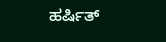ಹರ್ಷಿತ್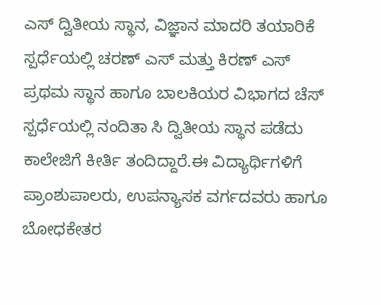ಎಸ್ ದ್ವಿತೀಯ ಸ್ಥಾನ, ವಿಜ್ಞಾನ ಮಾದರಿ ತಯಾರಿಕೆ ಸ್ಪರ್ಧೆಯಲ್ಲಿ ಚರಣ್ ಎಸ್ ಮತ್ತು ಕಿರಣ್ ಎಸ್ ಪ್ರಥಮ ಸ್ಥಾನ ಹಾಗೂ ಬಾಲಕಿಯರ ವಿಭಾಗದ ಚೆಸ್ ಸ್ಪರ್ಧೆಯಲ್ಲಿ ನಂದಿತಾ ಸಿ ದ್ವಿತೀಯ ಸ್ಥಾನ ಪಡೆದು ಕಾಲೇಜಿಗೆ ಕೀರ್ತಿ ತಂದಿದ್ದಾರೆ.ಈ ವಿದ್ಯಾರ್ಥಿಗಳಿಗೆ ಪ್ರಾಂಶುಪಾಲರು, ಉಪನ್ಯಾಸಕ ವರ್ಗದವರು ಹಾಗೂ ಬೋಧಕೇತರ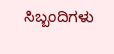ಸಿಬ್ಬಂದಿಗಳು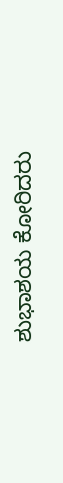ಶುಭಾಶಯ ಕೋರಿದರು